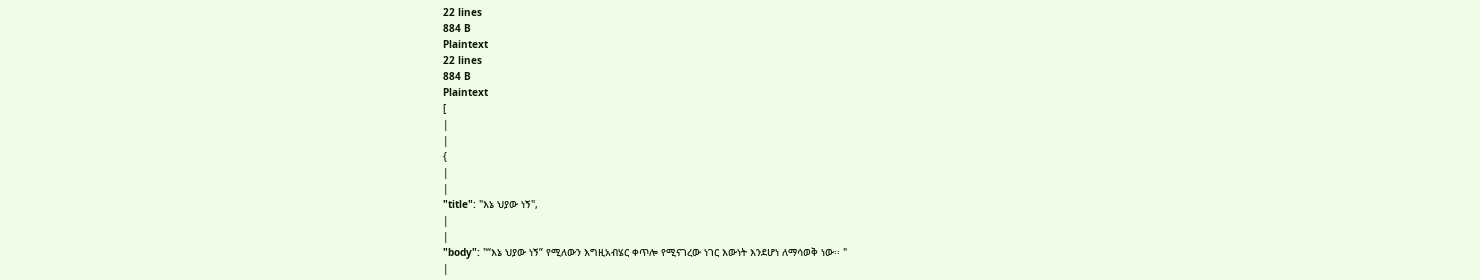22 lines
884 B
Plaintext
22 lines
884 B
Plaintext
[
|
|
{
|
|
"title": "እኔ ህያው ነኝ",
|
|
"body": "“እኔ ህያው ነኝ” የሚለውን እግዚአብሄር ቀጥሎ የሚናገረው ነገር እውነት እንደሆነ ለማሳወቅ ነው፡፡ "
|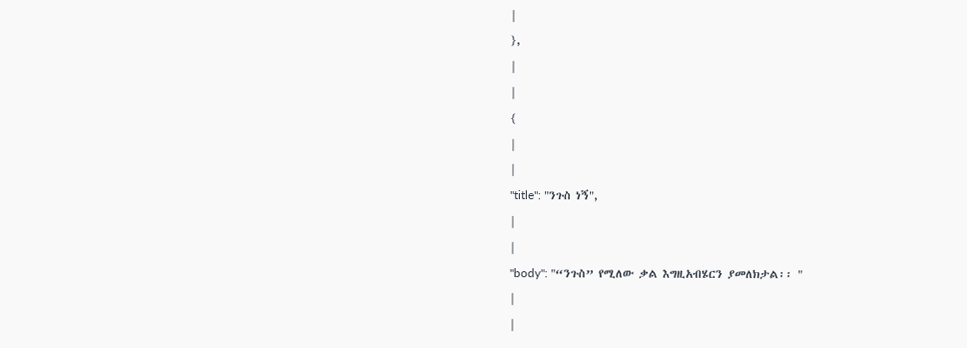|
},
|
|
{
|
|
"title": "ንጉስ ነኝ",
|
|
"body": "“ንጉስ” የሚለው ቃል እግዚአብሄርን ያመለክታል፡፡ "
|
|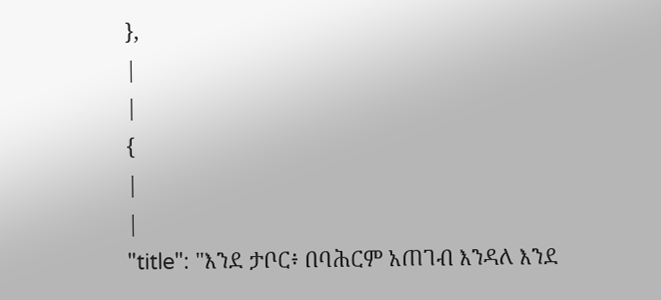},
|
|
{
|
|
"title": "እንደ ታቦር፥ በባሕርም አጠገብ እንዳለ እንደ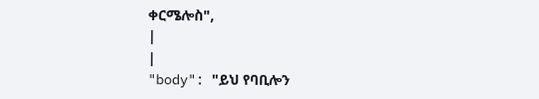ቀርሜሎስ",
|
|
"body": "ይህ የባቢሎን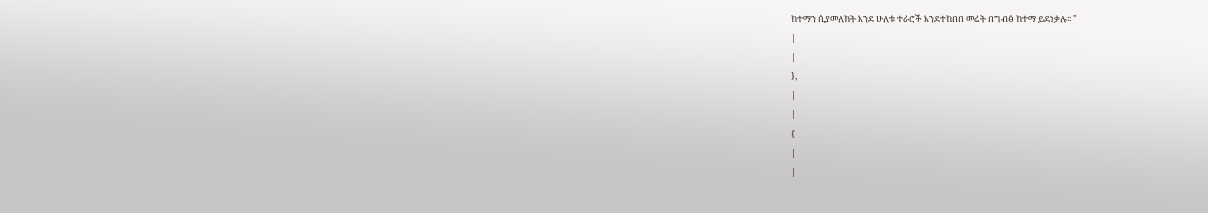ከተማን ሲያመለክት እንደ ሁለቱ ተራሮች እንደተከበበ መሬት በግብፅ ከተማ ይደነቃሉ፡፡ "
|
|
},
|
|
{
|
|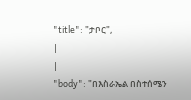"title": "ታቦር",
|
|
"body": "በእስራኤል በስተሰሜን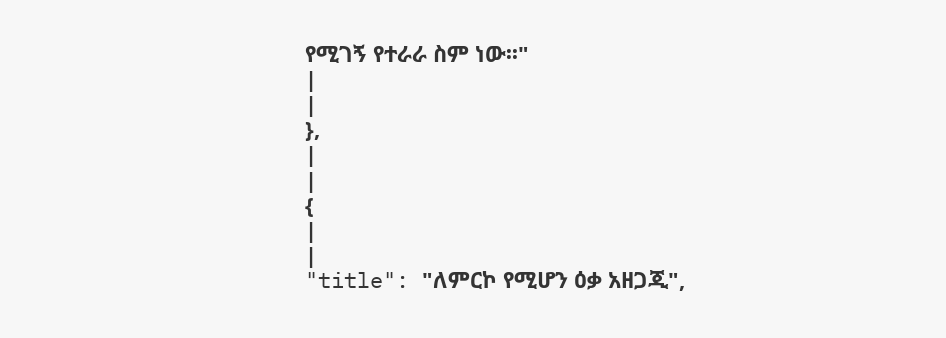የሚገኝ የተራራ ስም ነው፡፡"
|
|
},
|
|
{
|
|
"title": "ለምርኮ የሚሆን ዕቃ አዘጋጂ",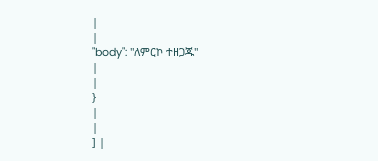|
|
"body": "ለምርኮ ተዘጋጁ"
|
|
}
|
|
] |